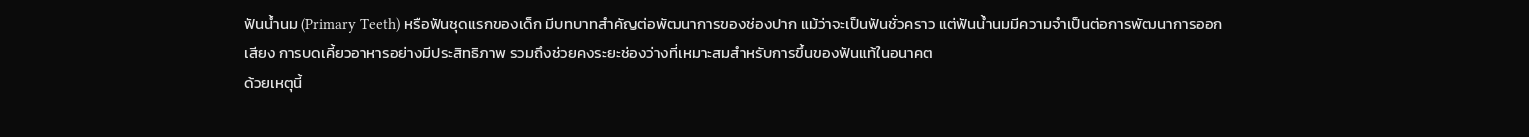ฟันน้ำนม (Primary Teeth) หรือฟันชุดแรกของเด็ก มีบทบาทสำคัญต่อพัฒนาการของช่องปาก แม้ว่าจะเป็นฟันชั่วคราว แต่ฟันน้ำนมมีความจำเป็นต่อการพัฒนาการออกเสียง การบดเคี้ยวอาหารอย่างมีประสิทธิภาพ รวมถึงช่วยคงระยะช่องว่างที่เหมาะสมสำหรับการขึ้นของฟันแท้ในอนาคต
ด้วยเหตุนี้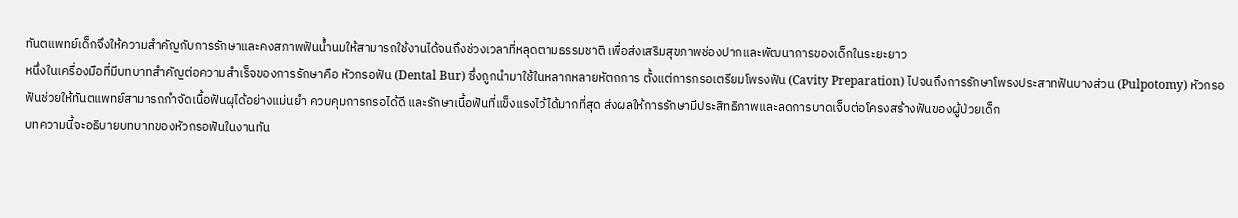ทันตแพทย์เด็กจึงให้ความสำคัญกับการรักษาและคงสภาพฟันน้ำนมให้สามารถใช้งานได้จนถึงช่วงเวลาที่หลุดตามธรรมชาติ เพื่อส่งเสริมสุขภาพช่องปากและพัฒนาการของเด็กในระยะยาว
หนึ่งในเครื่องมือที่มีบทบาทสำคัญต่อความสำเร็จของการรักษาคือ หัวกรอฟัน (Dental Bur) ซึ่งถูกนำมาใช้ในหลากหลายหัตถการ ตั้งแต่การกรอเตรียมโพรงฟัน (Cavity Preparation) ไปจนถึงการรักษาโพรงประสาทฟันบางส่วน (Pulpotomy) หัวกรอฟันช่วยให้ทันตแพทย์สามารถกำจัดเนื้อฟันผุได้อย่างแม่นยำ ควบคุมการกรอได้ดี และรักษาเนื้อฟันที่แข็งแรงไว้ได้มากที่สุด ส่งผลให้การรักษามีประสิทธิภาพและลดการบาดเจ็บต่อโครงสร้างฟันของผู้ป่วยเด็ก
บทความนี้จะอธิบายบทบาทของหัวกรอฟันในงานทัน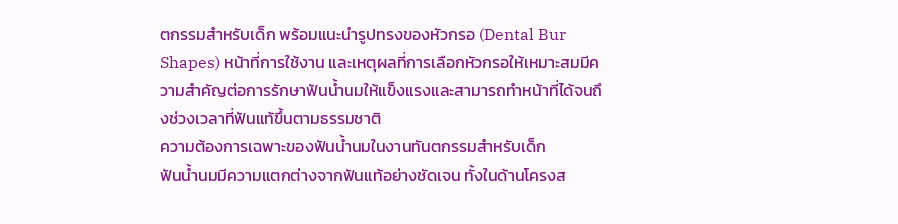ตกรรมสำหรับเด็ก พร้อมแนะนำรูปทรงของหัวกรอ (Dental Bur Shapes) หน้าที่การใช้งาน และเหตุผลที่การเลือกหัวกรอให้เหมาะสมมีความสำคัญต่อการรักษาฟันน้ำนมให้แข็งแรงและสามารถทำหน้าที่ได้จนถึงช่วงเวลาที่ฟันแท้ขึ้นตามธรรมชาติ
ความต้องการเฉพาะของฟันน้ำนมในงานทันตกรรมสำหรับเด็ก
ฟันน้ำนมมีความแตกต่างจากฟันแท้อย่างชัดเจน ทั้งในด้านโครงส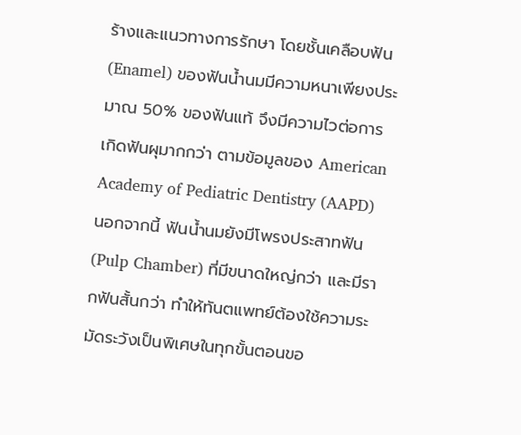ร้างและแนวทางการรักษา โดยชั้นเคลือบฟัน (Enamel) ของฟันน้ำนมมีความหนาเพียงประมาณ 50% ของฟันแท้ จึงมีความไวต่อการเกิดฟันผุมากกว่า ตามข้อมูลของ American Academy of Pediatric Dentistry (AAPD)
นอกจากนี้ ฟันน้ำนมยังมีโพรงประสาทฟัน (Pulp Chamber) ที่มีขนาดใหญ่กว่า และมีรากฟันสั้นกว่า ทำให้ทันตแพทย์ต้องใช้ความระมัดระวังเป็นพิเศษในทุกขั้นตอนขอ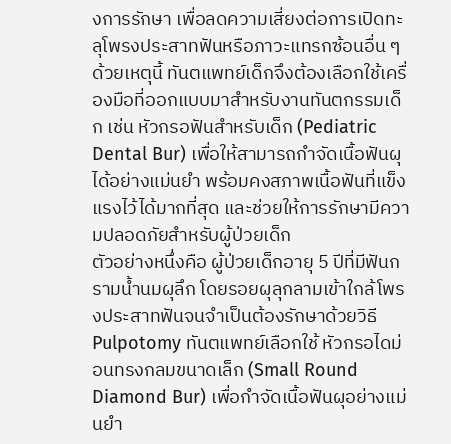งการรักษา เพื่อลดความเสี่ยงต่อการเปิดทะลุโพรงประสาทฟันหรือภาวะแทรกซ้อนอื่น ๆ
ด้วยเหตุนี้ ทันตแพทย์เด็กจึงต้องเลือกใช้เครื่องมือที่ออกแบบมาสำหรับงานทันตกรรมเด็ก เช่น หัวกรอฟันสำหรับเด็ก (Pediatric Dental Bur) เพื่อให้สามารถกำจัดเนื้อฟันผุได้อย่างแม่นยำ พร้อมคงสภาพเนื้อฟันที่แข็งแรงไว้ได้มากที่สุด และช่วยให้การรักษามีความปลอดภัยสำหรับผู้ป่วยเด็ก
ตัวอย่างหนึ่งคือ ผู้ป่วยเด็กอายุ 5 ปีที่มีฟันกรามน้ำนมผุลึก โดยรอยผุลุกลามเข้าใกล้โพรงประสาทฟันจนจำเป็นต้องรักษาด้วยวิธี Pulpotomy ทันตแพทย์เลือกใช้ หัวกรอไดม่อนทรงกลมขนาดเล็ก (Small Round Diamond Bur) เพื่อกำจัดเนื้อฟันผุอย่างแม่นยำ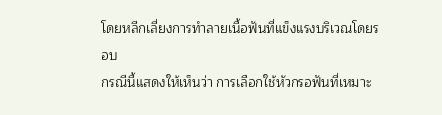โดยหลีกเลี่ยงการทำลายเนื้อฟันที่แข็งแรงบริเวณโดยรอบ
กรณีนี้แสดงให้เห็นว่า การเลือกใช้หัวกรอฟันที่เหมาะ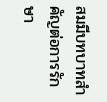สมมีบทบาทสำคัญต่อการรักษา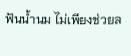ฟันน้ำนม ไม่เพียงช่วยล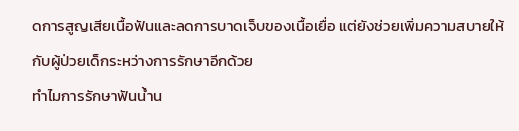ดการสูญเสียเนื้อฟันและลดการบาดเจ็บของเนื้อเยื่อ แต่ยังช่วยเพิ่มความสบายให้กับผู้ป่วยเด็กระหว่างการรักษาอีกด้วย
ทำไมการรักษาฟันน้ำน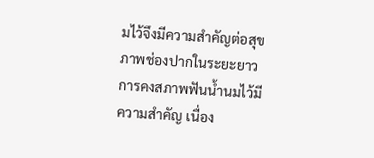มไว้จึงมีความสำคัญต่อสุขภาพช่องปากในระยะยาว
การคงสภาพฟันน้ำนมไว้มีความสำคัญ เนื่อง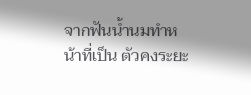จากฟันน้ำนมทำหน้าที่เป็น ตัวคงระยะ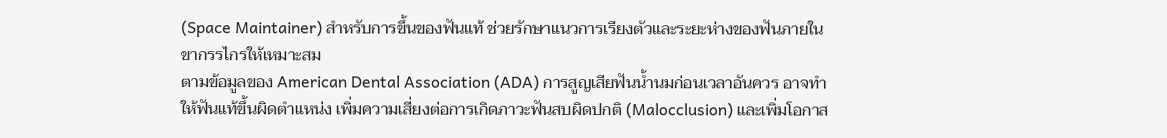(Space Maintainer) สำหรับการขึ้นของฟันแท้ ช่วยรักษาแนวการเรียงตัวและระยะห่างของฟันภายในขากรรไกรให้เหมาะสม
ตามข้อมูลของ American Dental Association (ADA) การสูญเสียฟันน้ำนมก่อนเวลาอันควร อาจทำให้ฟันแท้ขึ้นผิดตำแหน่ง เพิ่มความเสี่ยงต่อการเกิดภาวะฟันสบผิดปกติ (Malocclusion) และเพิ่มโอกาส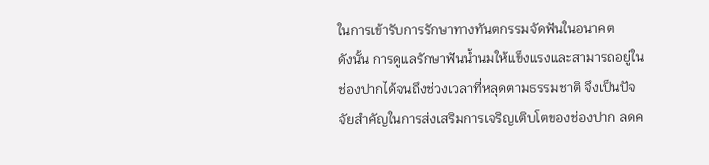ในการเข้ารับการรักษาทางทันตกรรมจัดฟันในอนาคต
ดังนั้น การดูแลรักษาฟันน้ำนมให้แข็งแรงและสามารถอยู่ในช่องปากได้จนถึงช่วงเวลาที่หลุดตามธรรมชาติ จึงเป็นปัจจัยสำคัญในการส่งเสริมการเจริญเติบโตของช่องปาก ลดค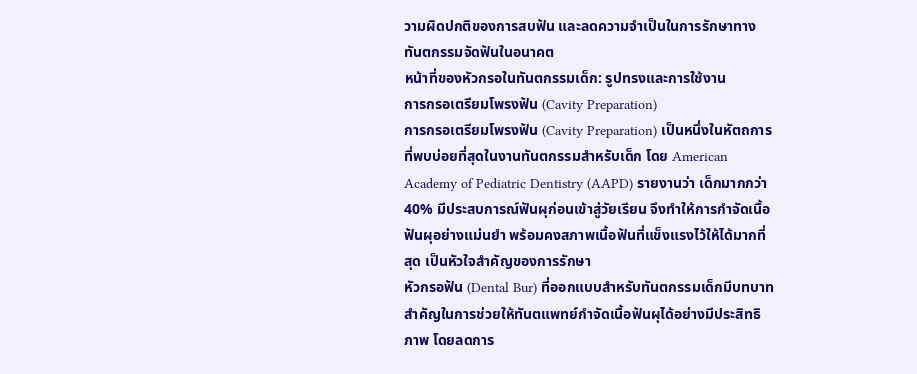วามผิดปกติของการสบฟัน และลดความจำเป็นในการรักษาทางทันตกรรมจัดฟันในอนาคต
หน้าที่ของหัวกรอในทันตกรรมเด็ก: รูปทรงและการใช้งาน
การกรอเตรียมโพรงฟัน (Cavity Preparation)
การกรอเตรียมโพรงฟัน (Cavity Preparation) เป็นหนึ่งในหัตถการที่พบบ่อยที่สุดในงานทันตกรรมสำหรับเด็ก โดย American Academy of Pediatric Dentistry (AAPD) รายงานว่า เด็กมากกว่า 40% มีประสบการณ์ฟันผุก่อนเข้าสู่วัยเรียน จึงทำให้การกำจัดเนื้อฟันผุอย่างแม่นยำ พร้อมคงสภาพเนื้อฟันที่แข็งแรงไว้ให้ได้มากที่สุด เป็นหัวใจสำคัญของการรักษา
หัวกรอฟัน (Dental Bur) ที่ออกแบบสำหรับทันตกรรมเด็กมีบทบาทสำคัญในการช่วยให้ทันตแพทย์กำจัดเนื้อฟันผุได้อย่างมีประสิทธิภาพ โดยลดการ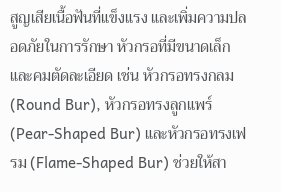สูญเสียเนื้อฟันที่แข็งแรง และเพิ่มความปลอดภัยในการรักษา หัวกรอที่มีขนาดเล็กและคมตัดละเอียด เช่น หัวกรอทรงกลม (Round Bur), หัวกรอทรงลูกแพร์ (Pear-Shaped Bur) และหัวกรอทรงเฟรม (Flame-Shaped Bur) ช่วยให้สา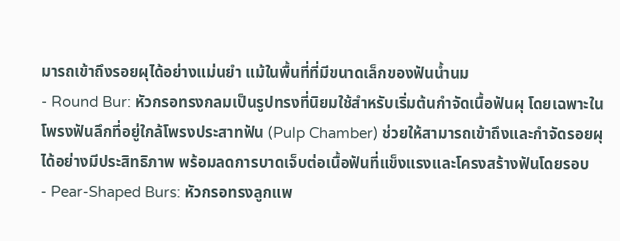มารถเข้าถึงรอยผุได้อย่างแม่นยำ แม้ในพื้นที่ที่มีขนาดเล็กของฟันน้ำนม
- Round Bur: หัวกรอทรงกลมเป็นรูปทรงที่นิยมใช้สำหรับเริ่มต้นกำจัดเนื้อฟันผุ โดยเฉพาะในโพรงฟันลึกที่อยู่ใกล้โพรงประสาทฟัน (Pulp Chamber) ช่วยให้สามารถเข้าถึงและกำจัดรอยผุได้อย่างมีประสิทธิภาพ พร้อมลดการบาดเจ็บต่อเนื้อฟันที่แข็งแรงและโครงสร้างฟันโดยรอบ
- Pear-Shaped Burs: หัวกรอทรงลูกแพ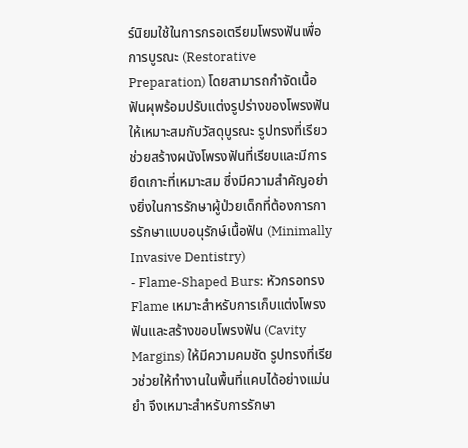ร์นิยมใช้ในการกรอเตรียมโพรงฟันเพื่อการบูรณะ (Restorative Preparation) โดยสามารถกำจัดเนื้อฟันผุพร้อมปรับแต่งรูปร่างของโพรงฟันให้เหมาะสมกับวัสดุบูรณะ รูปทรงที่เรียวช่วยสร้างผนังโพรงฟันที่เรียบและมีการยึดเกาะที่เหมาะสม ซึ่งมีความสำคัญอย่างยิ่งในการรักษาผู้ป่วยเด็กที่ต้องการการรักษาแบบอนุรักษ์เนื้อฟัน (Minimally Invasive Dentistry)
- Flame-Shaped Burs: หัวกรอทรง Flame เหมาะสำหรับการเก็บแต่งโพรงฟันและสร้างขอบโพรงฟัน (Cavity Margins) ให้มีความคมชัด รูปทรงที่เรียวช่วยให้ทำงานในพื้นที่แคบได้อย่างแม่นยำ จึงเหมาะสำหรับการรักษา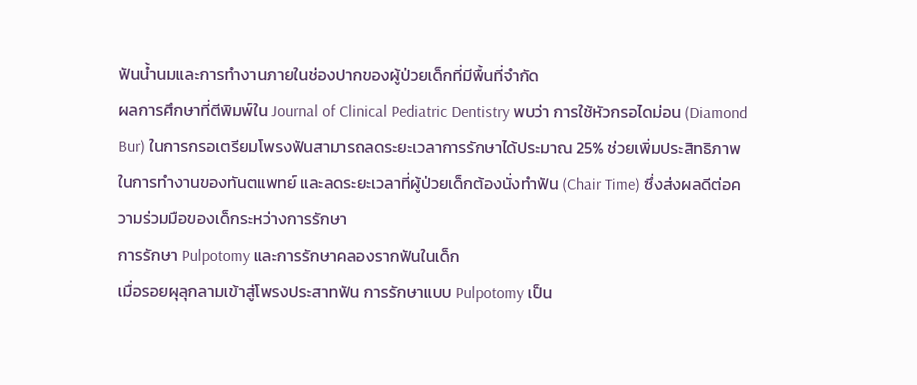ฟันน้ำนมและการทำงานภายในช่องปากของผู้ป่วยเด็กที่มีพื้นที่จำกัด
ผลการศึกษาที่ตีพิมพ์ใน Journal of Clinical Pediatric Dentistry พบว่า การใช้หัวกรอไดม่อน (Diamond Bur) ในการกรอเตรียมโพรงฟันสามารถลดระยะเวลาการรักษาได้ประมาณ 25% ช่วยเพิ่มประสิทธิภาพในการทำงานของทันตแพทย์ และลดระยะเวลาที่ผู้ป่วยเด็กต้องนั่งทำฟัน (Chair Time) ซึ่งส่งผลดีต่อความร่วมมือของเด็กระหว่างการรักษา
การรักษา Pulpotomy และการรักษาคลองรากฟันในเด็ก
เมื่อรอยผุลุกลามเข้าสู่โพรงประสาทฟัน การรักษาแบบ Pulpotomy เป็น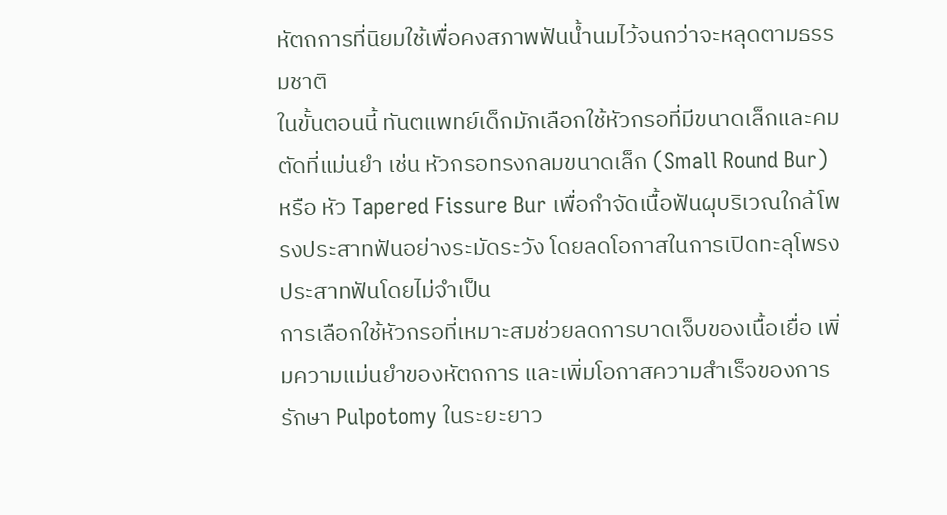หัตถการที่นิยมใช้เพื่อคงสภาพฟันน้ำนมไว้จนกว่าจะหลุดตามธรรมชาติ
ในขั้นตอนนี้ ทันตแพทย์เด็กมักเลือกใช้หัวกรอที่มีขนาดเล็กและคมตัดที่แม่นยำ เช่น หัวกรอทรงกลมขนาดเล็ก (Small Round Bur) หรือ หัว Tapered Fissure Bur เพื่อกำจัดเนื้อฟันผุบริเวณใกล้โพรงประสาทฟันอย่างระมัดระวัง โดยลดโอกาสในการเปิดทะลุโพรงประสาทฟันโดยไม่จำเป็น
การเลือกใช้หัวกรอที่เหมาะสมช่วยลดการบาดเจ็บของเนื้อเยื่อ เพิ่มความแม่นยำของหัตถการ และเพิ่มโอกาสความสำเร็จของการรักษา Pulpotomy ในระยะยาว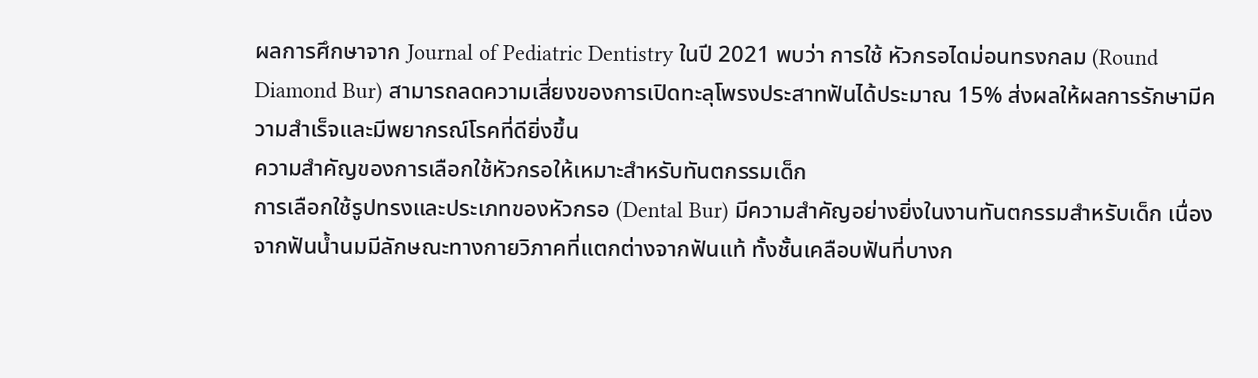ผลการศึกษาจาก Journal of Pediatric Dentistry ในปี 2021 พบว่า การใช้ หัวกรอไดม่อนทรงกลม (Round Diamond Bur) สามารถลดความเสี่ยงของการเปิดทะลุโพรงประสาทฟันได้ประมาณ 15% ส่งผลให้ผลการรักษามีความสำเร็จและมีพยากรณ์โรคที่ดียิ่งขึ้น
ความสำคัญของการเลือกใช้หัวกรอให้เหมาะสำหรับทันตกรรมเด็ก
การเลือกใช้รูปทรงและประเภทของหัวกรอ (Dental Bur) มีความสำคัญอย่างยิ่งในงานทันตกรรมสำหรับเด็ก เนื่องจากฟันน้ำนมมีลักษณะทางกายวิภาคที่แตกต่างจากฟันแท้ ทั้งชั้นเคลือบฟันที่บางก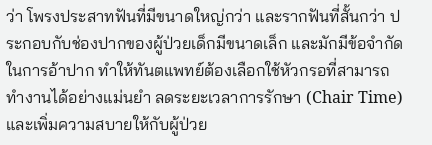ว่า โพรงประสาทฟันที่มีขนาดใหญ่กว่า และรากฟันที่สั้นกว่า ประกอบกับช่องปากของผู้ป่วยเด็กมีขนาดเล็ก และมักมีข้อจำกัดในการอ้าปาก ทำให้ทันตแพทย์ต้องเลือกใช้หัวกรอที่สามารถทำงานได้อย่างแม่นยำ ลดระยะเวลาการรักษา (Chair Time) และเพิ่มความสบายให้กับผู้ป่วย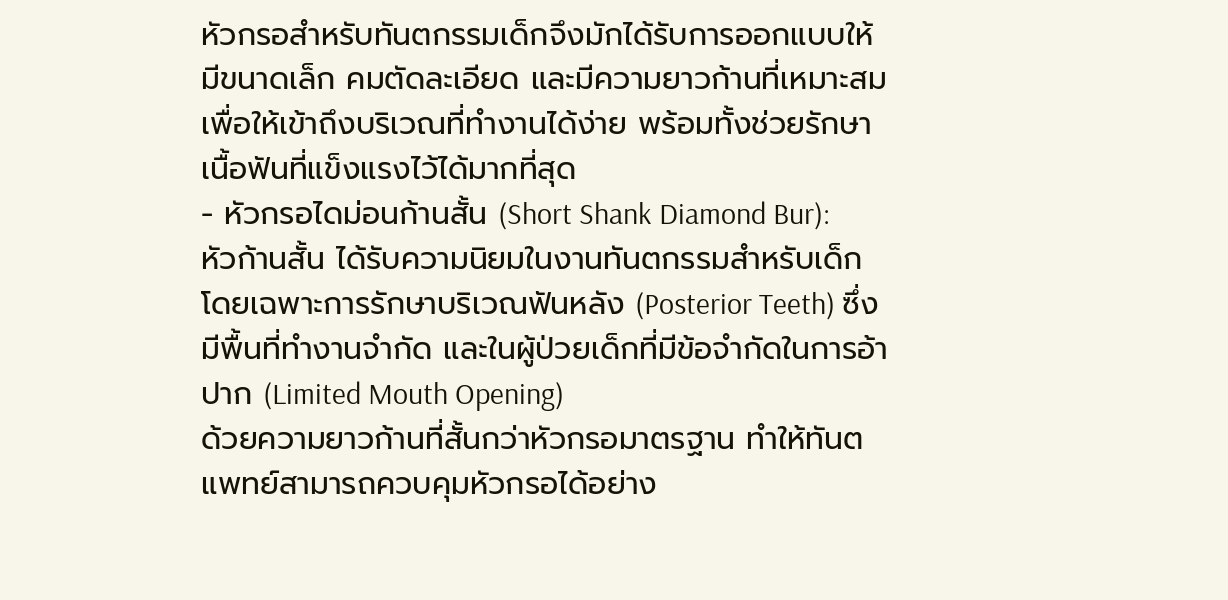หัวกรอสำหรับทันตกรรมเด็กจึงมักได้รับการออกแบบให้มีขนาดเล็ก คมตัดละเอียด และมีความยาวก้านที่เหมาะสม เพื่อให้เข้าถึงบริเวณที่ทำงานได้ง่าย พร้อมทั้งช่วยรักษาเนื้อฟันที่แข็งแรงไว้ได้มากที่สุด
- หัวกรอไดม่อนก้านสั้น (Short Shank Diamond Bur): หัวก้านสั้น ได้รับความนิยมในงานทันตกรรมสำหรับเด็ก โดยเฉพาะการรักษาบริเวณฟันหลัง (Posterior Teeth) ซึ่งมีพื้นที่ทำงานจำกัด และในผู้ป่วยเด็กที่มีข้อจำกัดในการอ้าปาก (Limited Mouth Opening)
ด้วยความยาวก้านที่สั้นกว่าหัวกรอมาตรฐาน ทำให้ทันตแพทย์สามารถควบคุมหัวกรอได้อย่าง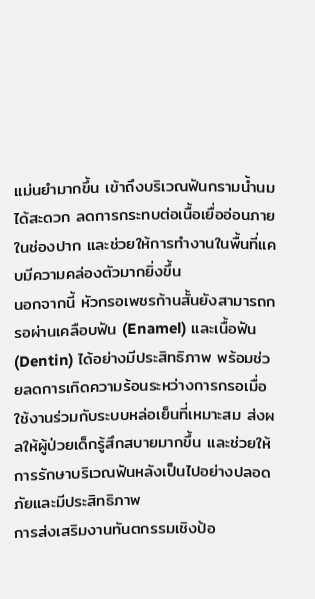แม่นยำมากขึ้น เข้าถึงบริเวณฟันกรามน้ำนมได้สะดวก ลดการกระทบต่อเนื้อเยื่ออ่อนภายในช่องปาก และช่วยให้การทำงานในพื้นที่แคบมีความคล่องตัวมากยิ่งขึ้น
นอกจากนี้ หัวกรอเพชรก้านสั้นยังสามารถกรอผ่านเคลือบฟัน (Enamel) และเนื้อฟัน (Dentin) ได้อย่างมีประสิทธิภาพ พร้อมช่วยลดการเกิดความร้อนระหว่างการกรอเมื่อใช้งานร่วมกับระบบหล่อเย็นที่เหมาะสม ส่งผลให้ผู้ป่วยเด็กรู้สึกสบายมากขึ้น และช่วยให้การรักษาบริเวณฟันหลังเป็นไปอย่างปลอดภัยและมีประสิทธิภาพ
การส่งเสริมงานทันตกรรมเชิงป้อ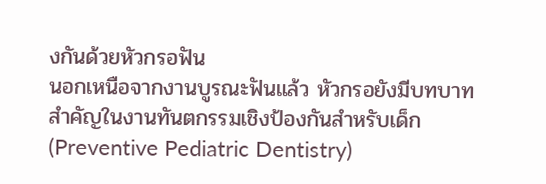งกันด้วยหัวกรอฟัน
นอกเหนือจากงานบูรณะฟันแล้ว หัวกรอยังมีบทบาทสำคัญในงานทันตกรรมเชิงป้องกันสำหรับเด็ก (Preventive Pediatric Dentistry)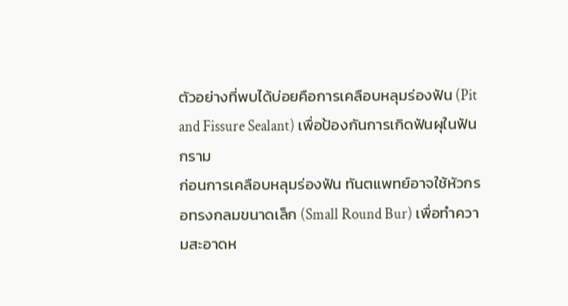ตัวอย่างที่พบได้บ่อยคือการเคลือบหลุมร่องฟัน (Pit and Fissure Sealant) เพื่อป้องกันการเกิดฟันผุในฟันกราม
ก่อนการเคลือบหลุมร่องฟัน ทันตแพทย์อาจใช้หัวกรอทรงกลมขนาดเล็ก (Small Round Bur) เพื่อทำความสะอาดห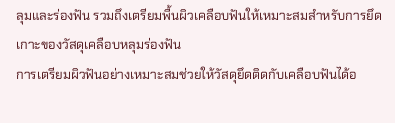ลุมและร่องฟัน รวมถึงเตรียมพื้นผิวเคลือบฟันให้เหมาะสมสำหรับการยึดเกาะของวัสดุเคลือบหลุมร่องฟัน
การเตรียมผิวฟันอย่างเหมาะสมช่วยให้วัสดุยึดติดกับเคลือบฟันได้อ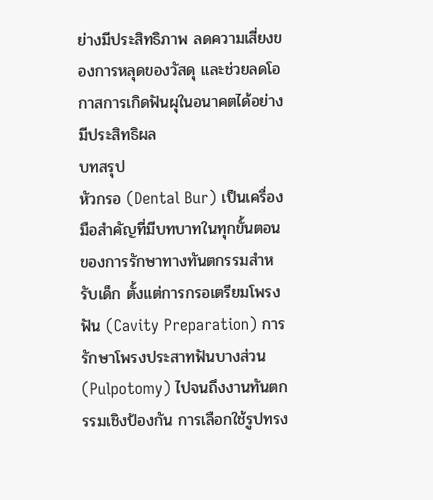ย่างมีประสิทธิภาพ ลดความเสี่ยงของการหลุดของวัสดุ และช่วยลดโอกาสการเกิดฟันผุในอนาคตได้อย่างมีประสิทธิผล
บทสรุป
หัวกรอ (Dental Bur) เป็นเครื่องมือสำคัญที่มีบทบาทในทุกขั้นตอนของการรักษาทางทันตกรรมสำหรับเด็ก ตั้งแต่การกรอเตรียมโพรงฟัน (Cavity Preparation) การรักษาโพรงประสาทฟันบางส่วน (Pulpotomy) ไปจนถึงงานทันตกรรมเชิงป้องกัน การเลือกใช้รูปทรง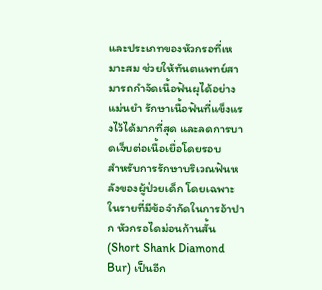และประเภทของหัวกรอที่เหมาะสม ช่วยให้ทันตแพทย์สามารถกำจัดเนื้อฟันผุได้อย่างแม่นยำ รักษาเนื้อฟันที่แข็งแรงไว้ได้มากที่สุด และลดการบาดเจ็บต่อเนื้อเยื่อโดยรอบ
สำหรับการรักษาบริเวณฟันหลังของผู้ป่วยเด็ก โดยเฉพาะในรายที่มีข้อจำกัดในการอ้าปาก หัวกรอไดม่อนก้านสั้น (Short Shank Diamond Bur) เป็นอีก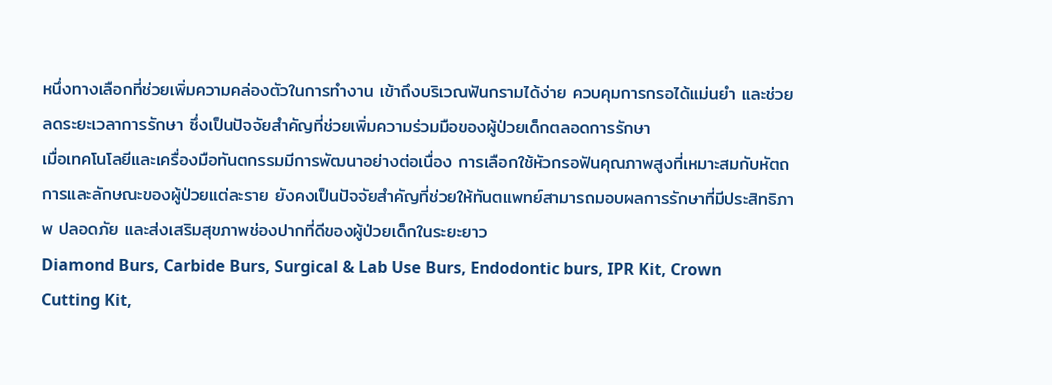หนึ่งทางเลือกที่ช่วยเพิ่มความคล่องตัวในการทำงาน เข้าถึงบริเวณฟันกรามได้ง่าย ควบคุมการกรอได้แม่นยำ และช่วยลดระยะเวลาการรักษา ซึ่งเป็นปัจจัยสำคัญที่ช่วยเพิ่มความร่วมมือของผู้ป่วยเด็กตลอดการรักษา
เมื่อเทคโนโลยีและเครื่องมือทันตกรรมมีการพัฒนาอย่างต่อเนื่อง การเลือกใช้หัวกรอฟันคุณภาพสูงที่เหมาะสมกับหัตถการและลักษณะของผู้ป่วยแต่ละราย ยังคงเป็นปัจจัยสำคัญที่ช่วยให้ทันตแพทย์สามารถมอบผลการรักษาที่มีประสิทธิภาพ ปลอดภัย และส่งเสริมสุขภาพช่องปากที่ดีของผู้ป่วยเด็กในระยะยาว
Diamond Burs, Carbide Burs, Surgical & Lab Use Burs, Endodontic burs, IPR Kit, Crown Cutting Kit,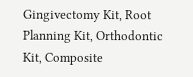Gingivectomy Kit, Root Planning Kit, Orthodontic Kit, Composite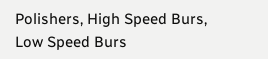Polishers, High Speed Burs, Low Speed Burs